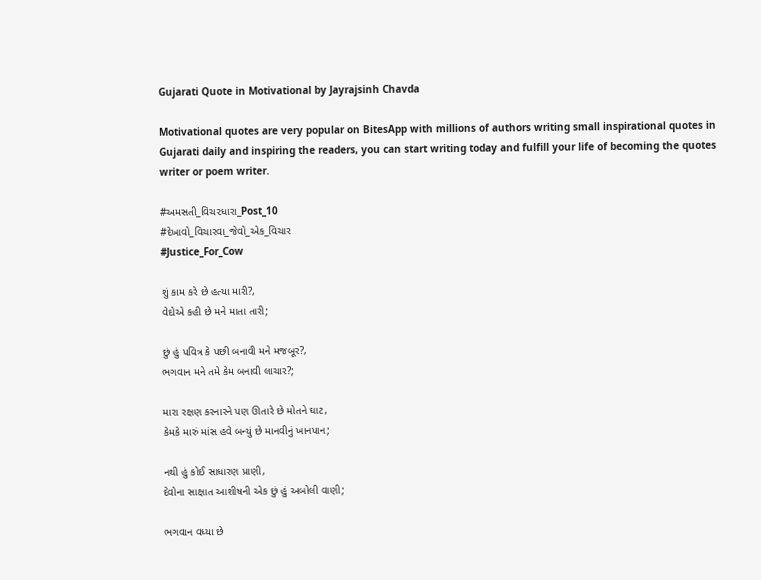Gujarati Quote in Motivational by Jayrajsinh Chavda

Motivational quotes are very popular on BitesApp with millions of authors writing small inspirational quotes in Gujarati daily and inspiring the readers, you can start writing today and fulfill your life of becoming the quotes writer or poem writer.

#અમસતી_વિચ૨ધારા_Post_10
#દેખાવો_વિચારવા_જેવો_એક_વિચાર
#Justice_For_Cow

શું કામ કરે છે હત્યા મારી?,
વેદોએ કહી છે મને માતા તારી;

છું હું પવિત્ર કે પછી બનાવી મને મજબૂર?,
ભગવાન મને તમે કેમ બનાવી લાચાર?;

મારા રક્ષણ કરનારને પણ ઊતારે છે મોતને ઘાટ,
કેમકે મારું માંસ હવે બન્યું છે માનવીનું ખાનપાન;

નથી હું કોઈ સાધારણ પ્રાણી,
દેવોના સાક્ષાત આશીષની એક છું હું અબોલી વાણી;

ભગવાન વધ્યા છે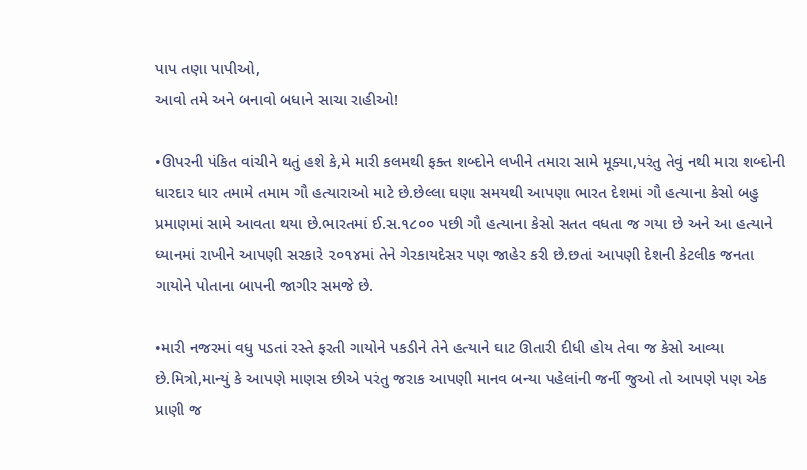પાપ તણા પાપીઓ,
આવો તમે અને બનાવો બધાને સાચા રાહીઓ!

•ઊપરની પંકિત વાંચીને થતું હશે કે,મે મારી કલમથી ફક્ત શબ્દોને લખીને તમારા સામે મૂક્યા,પરંતુ તેવું નથી મારા શબ્દોની ધારદાર ધાર તમામે તમામ ગૌ હત્યારાઓ માટે છે.છેલ્લા ઘણા સમયથી આપણા ભારત દેશમાં ગૌ હત્યાના કેસો બહુ પ્રમાણમાં સામે આવતા થયા છે.ભારતમાં ઈ.સ.૧૮૦૦ પછી ગૌ હત્યાના કેસો સતત વધતા જ ગયા છે અને આ હત્યાને ધ્યાનમાં રાખીને આપણી સરકારે ૨૦૧૪માં તેને ગેરકાયદેસર પણ જાહેર કરી છે.છતાં આપણી દેશની કેટલીક જનતા ગાયોને પોતાના બાપની જાગીર સમજે છે.

•મારી નજરમાં વધુ પડતાં રસ્તે ફરતી ગાયોને પકડીને તેને હત્યાને ઘાટ ઊતારી દીધી હોય તેવા જ કેસો આવ્યા છે.મિત્રો,માન્યું કે આપણે માણસ છીએ પરંતુ જરાક આપણી માનવ બન્યા પહેલાંની જર્ની જુઓ તો આપણે પણ એક પ્રાણી જ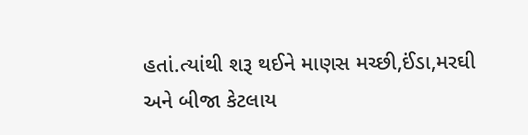હતાં.ત્યાંથી શરૂ થઈને માણસ મચ્છી,ઈંડા,મરઘી અને બીજા કેટલાય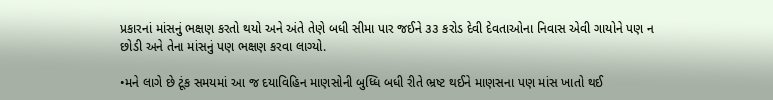પ્રકારનાં માંસનું ભક્ષણ કરતો થયો અને અંતે તેણે બધી સીમા પાર જઈને ૩૩ કરોડ દેવી દેવતાઓના નિવાસ એવી ગાયોને પણ ન છોડી અને તેના માંસનું પણ ભક્ષણ કરવા લાગ્યો.

•મને લાગે છે ટૂંક સમયમાં આ જ દયાવિહિન માણસોની બુધ્ધિ બધી રીતે ભ્રષ્ટ થઈને માણસના પણ માંસ ખાતો થઈ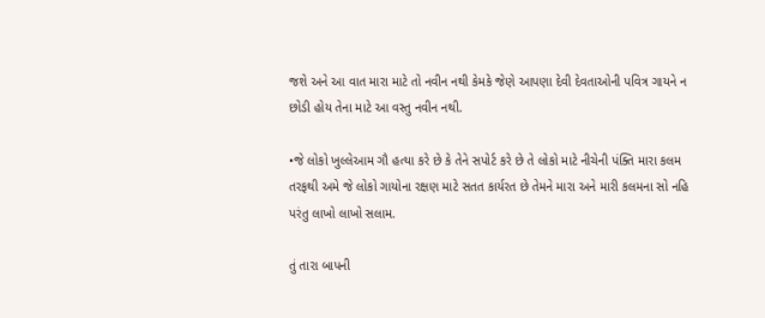જશે અને આ વાત મારા માટે તો નવીન નથી કેમકે જેણે આપણા દેવી દેવતાઓની પવિત્ર ગાયને ન છોડી હોય તેના માટે આ વસ્તુ નવીન નથી.

•જે લોકો ખુલ્લેઆમ ગૌ હત્યા કરે છે કે તેને સપોર્ટ કરે છે તે લોકો માટે નીચેની પંક્તિ મારા કલમ તરફથી અમે જે લોકો ગાયોના રક્ષણ માટે સતત કાર્યરત છે તેમને મારા અને મારી કલમના સો નહિ પરંતુ લાખો લાખો સલામ.

તું તારા બાપની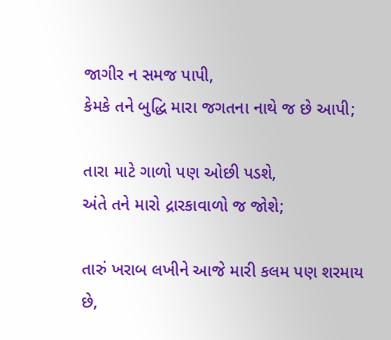જાગીર ન સમજ પાપી,
કેમકે તને બુદ્ધિ મારા જગતના નાથે જ છે આપી;

તારા માટે ગાળો પણ ઓછી પડશે,
અંતે તને મારો દ્રારકાવાળો જ જોશે;

તારું ખરાબ લખીને આજે મારી કલમ પણ શરમાય છે,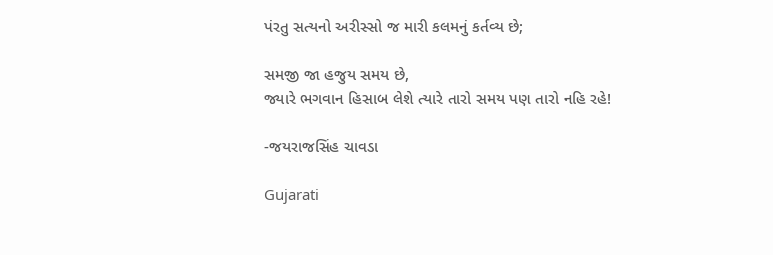પંરતુ સત્યનો અરીસ્સો જ મારી કલમનું કર્તવ્ય છે;

સમજી જા હજુય સમય છે,
જ્યારે ભગવાન હિસાબ લેશે ત્યારે તારો સમય પણ તારો નહિ રહે!

-જયરાજસિંહ ચાવડા

Gujarati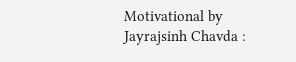Motivational by Jayrajsinh Chavda :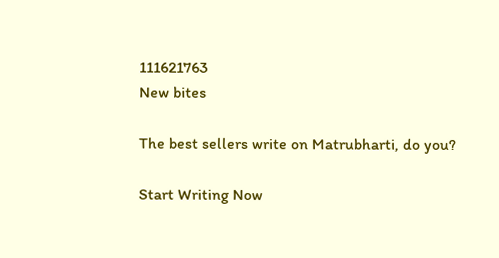111621763
New bites

The best sellers write on Matrubharti, do you?

Start Writing Now